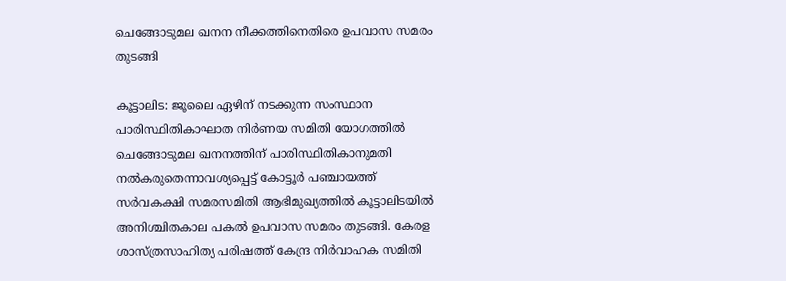ചെങ്ങോടുമല ഖനന നീക്കത്തിനെതിരെ ഉപവാസ സമരം തുടങ്ങി

കൂട്ടാലിട: ജൂലൈ ഏഴിന് നടക്കുന്ന സംസ്ഥാന പാരിസ്ഥിതികാഘാത നിർണയ സമിതി യോഗത്തിൽ ചെങ്ങോടുമല ഖനനത്തിന് പാരിസ്ഥിതികാനുമതി നൽകരുതെന്നാവശ്യപ്പെട്ട് കോട്ടൂർ പഞ്ചായത്ത് സർവകക്ഷി സമരസമിതി ആഭിമുഖ്യത്തിൽ കൂട്ടാലിടയിൽ അനിശ്ചിതകാല പകൽ ഉപവാസ സമരം തുടങ്ങി. കേരള ശാസ്ത്രസാഹിത്യ പരിഷത്ത് കേന്ദ്ര നിർവാഹക സമിതി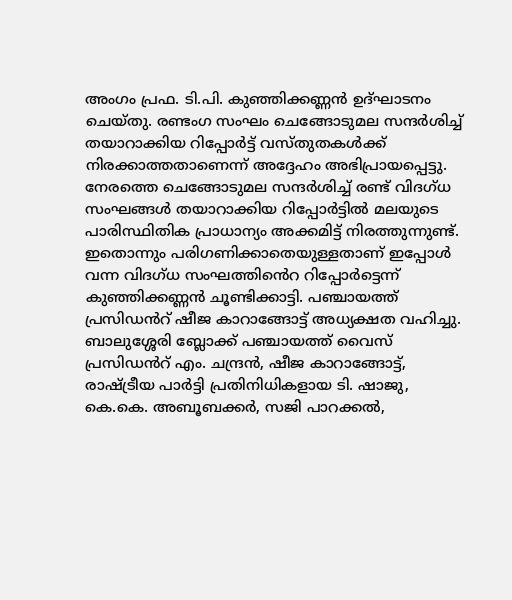അംഗം പ്രഫ. ടി.പി. കുഞ്ഞിക്കണ്ണൻ ഉദ്ഘാടനം ചെയ്തു. രണ്ടംഗ സംഘം ചെങ്ങോടുമല സന്ദർശിച്ച് തയാറാക്കിയ റിപ്പോർട്ട് വസ്തുതകൾക്ക് നിരക്കാത്തതാണെന്ന് അദ്ദേഹം അഭിപ്രായപ്പെട്ടു. നേരത്തെ ചെങ്ങോടുമല സന്ദർശിച്ച് രണ്ട് വിദഗ്ധ സംഘങ്ങൾ തയാറാക്കിയ റിപ്പോർട്ടിൽ മലയുടെ പാരിസ്ഥിതിക പ്രാധാന്യം അക്കമിട്ട് നിരത്തുന്നുണ്ട്. ഇതൊന്നും പരിഗണിക്കാതെയുള്ളതാണ് ഇപ്പോൾ വന്ന വിദഗ്ധ സംഘത്തിൻെറ റിപ്പോർട്ടെന്ന് കുഞ്ഞിക്കണ്ണൻ ചൂണ്ടിക്കാട്ടി. പഞ്ചായത്ത് പ്രസിഡൻറ് ഷീജ കാറാങ്ങോട്ട് അധ്യക്ഷത വഹിച്ചു. ബാലുശ്ശേരി ബ്ലോക്ക് പഞ്ചായത്ത് വൈസ് പ്രസിഡൻറ് എം. ചന്ദ്രൻ, ഷീജ കാറാങ്ങോട്ട്, രാഷ്ട്രീയ പാർട്ടി പ്രതിനിധികളായ ടി. ഷാജു, കെ.കെ. അബൂബക്കർ, സജി പാറക്കൽ,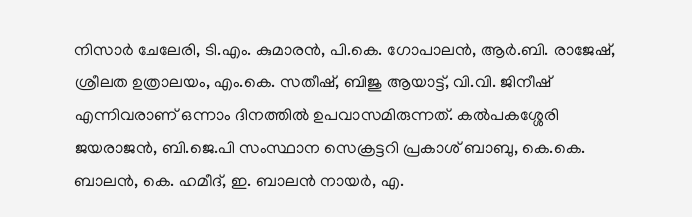നിസാർ ചേലേരി, ടി.എം. കുമാരൻ, പി.കെ. ഗോപാലൻ, ആർ.ബി. രാജേഷ്, ശ്രീലത ഉത്രാലയം, എം.കെ. സതീഷ്, ബിജു ആയാട്ട്, വി.വി. ജിനീഷ് എന്നിവരാണ് ഒന്നാം ദിനത്തിൽ ഉപവാസമിരുന്നത്. കൽപകശ്ശേരി ജയരാജൻ, ബി.ജെ.പി സംസ്ഥാന സെക്രട്ടറി പ്രകാശ് ബാബു, കെ.കെ. ബാലൻ, കെ. ഹമീദ്, ഇ. ബാലൻ നായർ, എ.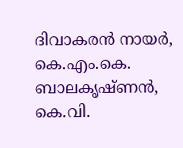ദിവാകരൻ നായർ, കെ.എം.കെ. ബാലകൃഷ്ണൻ, കെ.വി.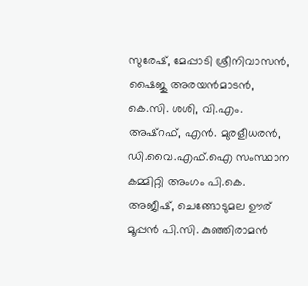സുരേഷ്, മേപ്പാടി ശ്രീനിവാസൻ, ഷൈജു അരയൻമാടൻ, കെ.സി. ശശി, വി.എം. അഷ്റഫ്, എൻ. മുരളീധരൻ, ഡി.വൈ.എഫ്.ഐ സംസ്ഥാന കമ്മിറ്റി അംഗം പി.കെ. അജീഷ്, ചെങ്ങോടുമല ഊര് മൂപ്പൻ പി.സി. കുഞ്ഞിരാമൻ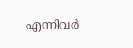എന്നിവർ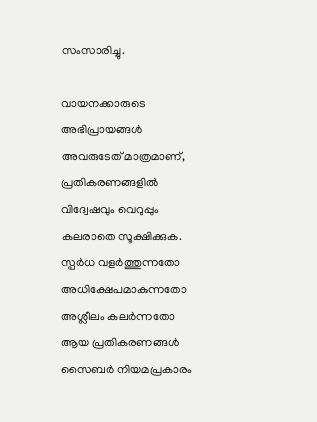സംസാരിച്ചു.

വായനക്കാരുടെ അഭിപ്രായങ്ങള്‍ അവരുടേത് മാത്രമാണ്, പ്രതികരണങ്ങളിൽ വിദ്വേഷവും വെറുപ്പും കലരാതെ സൂക്ഷിക്കുക. സ്പർധ വളർത്തുന്നതോ അധിക്ഷേപമാകുന്നതോ അശ്ലീലം കലർന്നതോ ആയ പ്രതികരണങ്ങൾ സൈബർ നിയമപ്രകാരം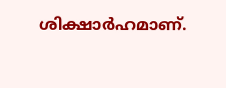ശിക്ഷാർഹമാണ്.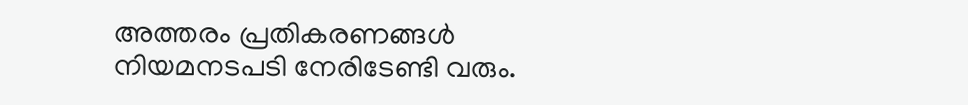അത്തരം പ്രതികരണങ്ങൾ നിയമനടപടി നേരിടേണ്ടി വരും.